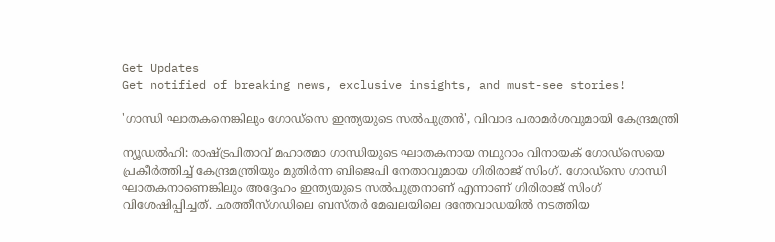Get Updates
Get notified of breaking news, exclusive insights, and must-see stories!

'ഗാന്ധി ഘാതകനെങ്കിലും ഗോഡ്‌സെ ഇന്ത്യയുടെ സല്‍പുത്രന്‍', വിവാദ പരാമര്‍ശവുമായി കേന്ദ്രമന്ത്രി

ന്യൂഡല്‍ഹി: രാഷ്ട്രപിതാവ് മഹാത്മാ ഗാന്ധിയുടെ ഘാതകനായ നഥുറാം വിനായക് ഗോഡ്‌സെയെ പ്രകീര്‍ത്തിച്ച് കേന്ദ്രമന്ത്രിയും മുതിര്‍ന്ന ബിജെപി നേതാവുമായ ഗിരിരാജ് സിംഗ്. ഗോഡ്‌സെ ഗാന്ധി ഘാതകനാണെങ്കിലും അദ്ദേഹം ഇന്ത്യയുടെ സല്‍പുത്രനാണ് എന്നാണ് ഗിരിരാജ് സിംഗ് വിശേഷിപ്പിച്ചത്. ഛത്തീസ്ഗഡിലെ ബസ്തര്‍ മേഖലയിലെ ദന്തേവാഡയില്‍ നടത്തിയ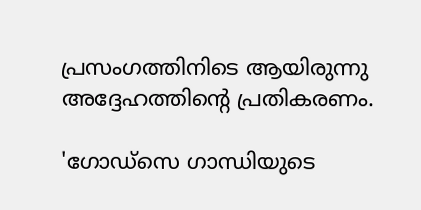പ്രസംഗത്തിനിടെ ആയിരുന്നു അദ്ദേഹത്തിന്റെ പ്രതികരണം.

'ഗോഡ്‌സെ ഗാന്ധിയുടെ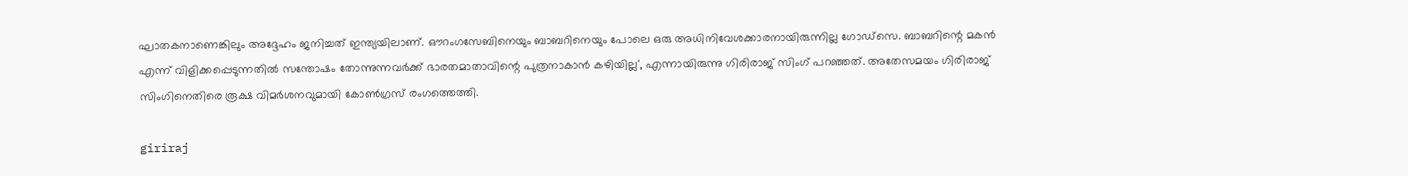ഘാതകനാണെങ്കിലും അദ്ദേഹം ജനിച്ചത് ഇന്ത്യയിലാണ്. ഔറംഗസേബിനെയും ബാബറിനെയും പോലെ ഒരു അധിനിവേശക്കാരനായിരുന്നില്ല ഗോഡ്‌സെ. ബാബറിന്റെ മകന്‍ എന്ന് വിളിക്കപ്പെടുന്നതില്‍ സന്തോഷം തോന്നുന്നവര്‍ക്ക് ഭാരതമാതാവിന്റെ പുത്രനാകാന്‍ കഴിയില്ല', എന്നായിരുന്നു ഗിരിരാജ് സിംഗ് പറഞ്ഞത്. അതേസമയം ഗിരിരാജ് സിംഗിനെതിരെ രൂക്ഷ വിമര്‍ശനവുമായി കോണ്‍ഗ്രസ് രംഗത്തെത്തി.

giriraj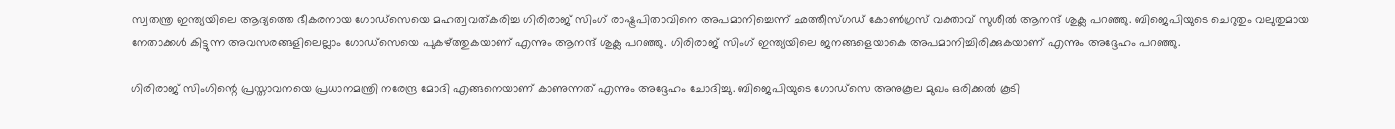സ്വതന്ത്ര ഇന്ത്യയിലെ ആദ്യത്തെ ഭീകരനായ ഗോഡ്‌സെയെ മഹത്വവത്കരിച്ച ഗിരിരാജ് സിംഗ് രാഷ്ട്രപിതാവിനെ അപമാനിച്ചെന്ന് ഛത്തീസ്ഗഡ് കോണ്‍ഗ്രസ് വക്താവ് സുശീല്‍ ആനന്ദ് ശുക്ല പറഞ്ഞു. ബിജെപിയുടെ ചെറുതും വലുതുമായ നേതാക്കള്‍ കിട്ടുന്ന അവസരങ്ങളിലെല്ലാം ഗോഡ്സെയെ പുകഴ്ത്തുകയാണ് എന്നും ആനന്ദ് ശുക്ല പറഞ്ഞു. ഗിരിരാജ് സിംഗ് ഇന്ത്യയിലെ ജനങ്ങളെയാകെ അപമാനിച്ചിരിക്കുകയാണ് എന്നും അദ്ദേഹം പറഞ്ഞു.

ഗിരിരാജ് സിംഗിന്റെ പ്രസ്താവനയെ പ്രധാനമന്ത്രി നരേന്ദ്ര മോദി എങ്ങനെയാണ് കാണുന്നത് എന്നും അദ്ദേഹം ചോദിച്ചു. ബിജെപിയുടെ ഗോഡ്സെ അനുകൂല മുഖം ഒരിക്കല്‍ കൂടി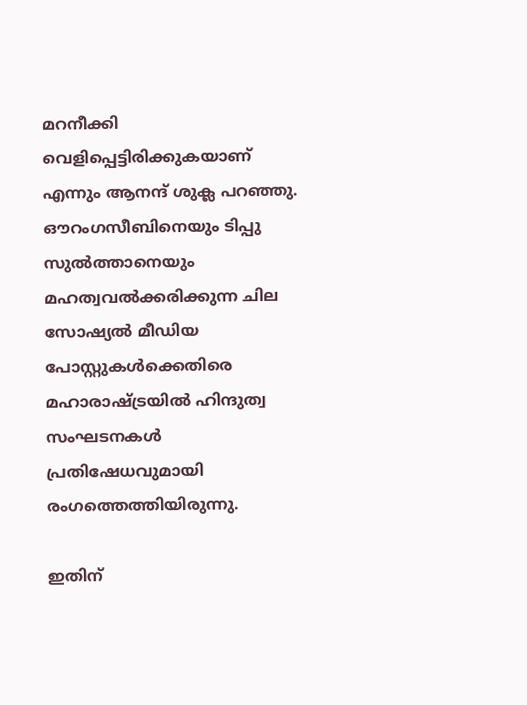മറനീക്കി വെളിപ്പെട്ടിരിക്കുകയാണ് എന്നും ആനന്ദ് ശുക്ല പറഞ്ഞു. ഔറംഗസീബിനെയും ടിപ്പു സുല്‍ത്താനെയും മഹത്വവല്‍ക്കരിക്കുന്ന ചില സോഷ്യല്‍ മീഡിയ പോസ്റ്റുകള്‍ക്കെതിരെ മഹാരാഷ്ട്രയില്‍ ഹിന്ദുത്വ സംഘടനകള്‍ പ്രതിഷേധവുമായി രംഗത്തെത്തിയിരുന്നു.

ഇതിന്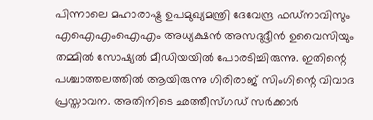പിന്നാലെ മഹാരാഷ്ട്ര ഉപമുഖ്യമന്ത്രി ദേവേന്ദ്ര ഫഡ്‌നാവിസും എഐഎംഐഎം അധ്യക്ഷന്‍ അസദുദ്ദീന്‍ ഉവൈസിയും തമ്മില്‍ സോഷ്യല്‍ മീഡിയയില്‍ പോരടിച്ചിരുന്നു. ഇതിന്റെ പശ്ചാത്തലത്തില്‍ ആയിരുന്നു ഗിരിരാജ് സിംഗിന്റെ വിവാദ പ്രസ്താവന. അതിനിടെ ഛത്തീസ്ഗഡ് സര്‍ക്കാര്‍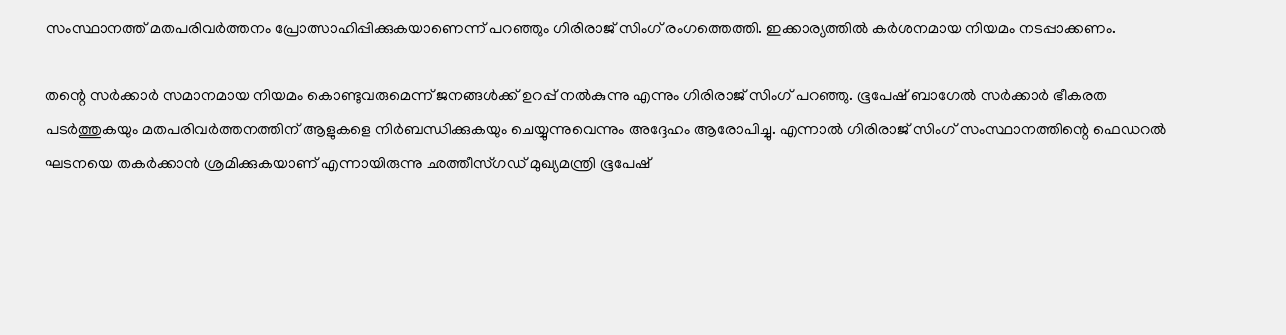സംസ്ഥാനത്ത് മതപരിവര്‍ത്തനം പ്രോത്സാഹിപ്പിക്കുകയാണെന്ന് പറഞ്ഞും ഗിരിരാജ് സിംഗ് രംഗത്തെത്തി. ഇക്കാര്യത്തില്‍ കര്‍ശനമായ നിയമം നടപ്പാക്കണം.

തന്റെ സര്‍ക്കാര്‍ സമാനമായ നിയമം കൊണ്ടുവരുമെന്ന് ജനങ്ങള്‍ക്ക് ഉറപ്പ് നല്‍കുന്നു എന്നും ഗിരിരാജ് സിംഗ് പറഞ്ഞു. ഭൂപേഷ് ബാഗേല്‍ സര്‍ക്കാര്‍ ഭീകരത പടര്‍ത്തുകയും മതപരിവര്‍ത്തനത്തിന് ആളുകളെ നിര്‍ബന്ധിക്കുകയും ചെയ്യുന്നുവെന്നും അദ്ദേഹം ആരോപിച്ചു. എന്നാല്‍ ഗിരിരാജ് സിംഗ് സംസ്ഥാനത്തിന്റെ ഫെഡറല്‍ ഘടനയെ തകര്‍ക്കാന്‍ ശ്രമിക്കുകയാണ് എന്നായിരുന്നു ഛത്തീസ്ഗഡ് മുഖ്യമന്ത്രി ഭൂപേഷ്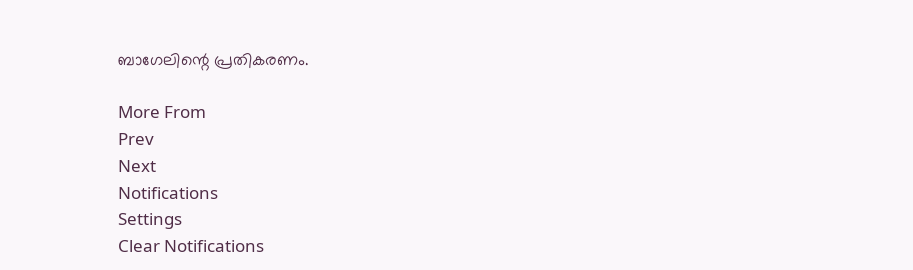ബാഗേലിന്റെ പ്രതികരണം.

More From
Prev
Next
Notifications
Settings
Clear Notifications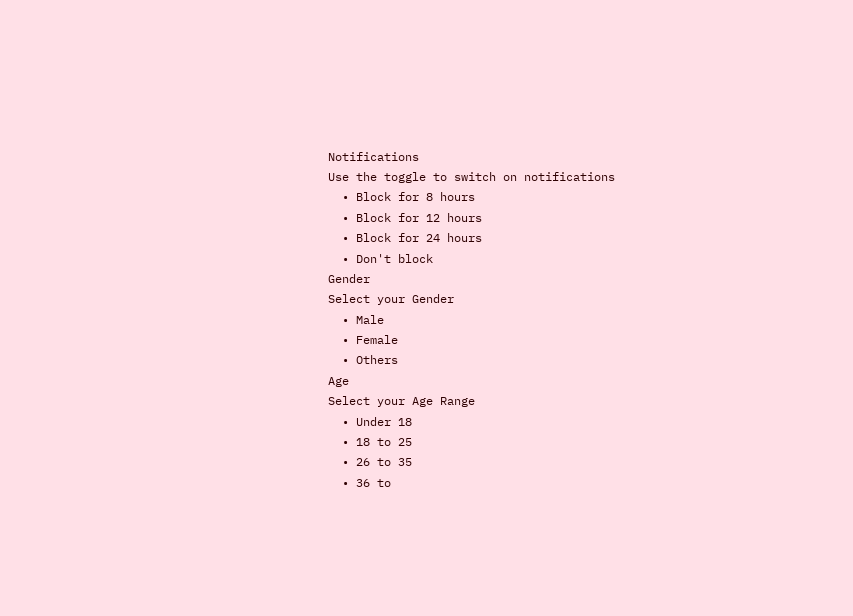Notifications
Use the toggle to switch on notifications
  • Block for 8 hours
  • Block for 12 hours
  • Block for 24 hours
  • Don't block
Gender
Select your Gender
  • Male
  • Female
  • Others
Age
Select your Age Range
  • Under 18
  • 18 to 25
  • 26 to 35
  • 36 to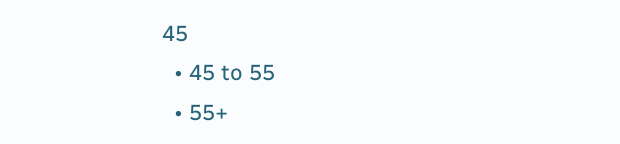45
  • 45 to 55
  • 55+